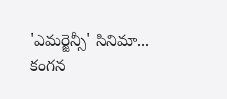'ఎమర్జెన్సీ' సినిమా... కంగన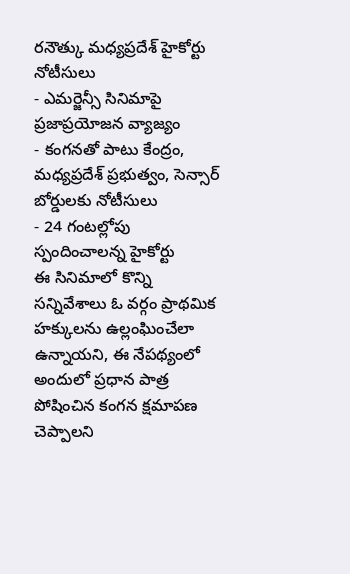రనౌత్కు మధ్యప్రదేశ్ హైకోర్టు నోటీసులు
- ఎమర్జెన్సీ సినిమాపై ప్రజాప్రయోజన వ్యాజ్యం
- కంగనతో పాటు కేంద్రం, మధ్యప్రదేశ్ ప్రభుత్వం, సెన్సార్ బోర్డులకు నోటీసులు
- 24 గంటల్లోపు స్పందించాలన్న హైకోర్టు
ఈ సినిమాలో కొన్ని సన్నివేశాలు ఓ వర్గం ప్రాథమిక హక్కులను ఉల్లంఘించేలా ఉన్నాయని, ఈ నేపథ్యంలో అందులో ప్రధాన పాత్ర పోషించిన కంగన క్షమాపణ చెప్పాలని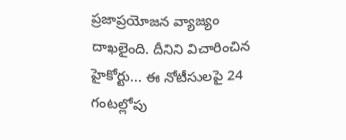ప్రజాప్రయోజన వ్యాజ్యం దాఖలైంది. దీనిని విచారించిన హైకోర్టు... ఈ నోటీసులపై 24 గంటల్లోపు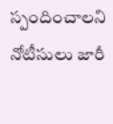స్పందించాలని నోటీసులు జారీ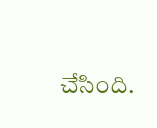చేసింది.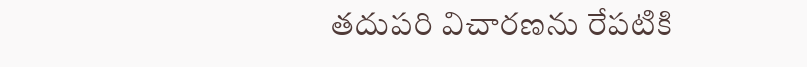తదుపరి విచారణను రేపటికి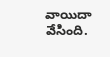వాయిదా వేసింది.